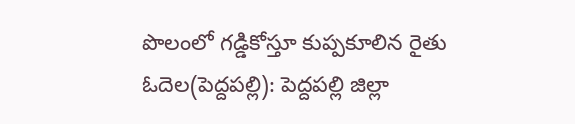పొలంలో గడ్డికోస్తూ కుప్పకూలిన రైతు
ఓదెల(పెద్దపల్లి): పెద్దపల్లి జిల్లా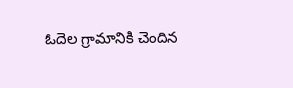ఓదెల గ్రామానికి చెందిన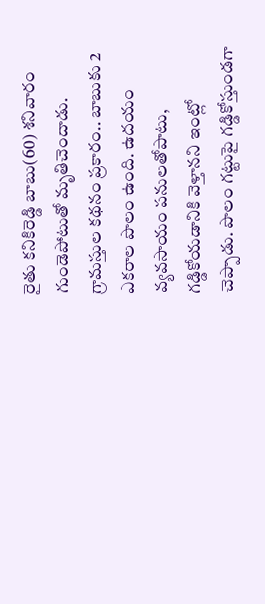రైతు కనికిరెడ్డి బాబు(60) శనివారం గుండెపోటుతో మృతిచెందాడు. గ్రామస్తుల కథనం ప్రకారం.. బాబుకు 2 ఎకరాల పొలం ఉంది. ఉదయం వ్యవసాయం పనులతోపాటు, గడ్డికోయడానికి వెళ్తానని ఇంట్లో చెప్పాడు. పొలం గట్టుపై గడ్డికోస్తుండగా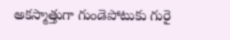అకస్మాత్తుగా గుండెపోటుకు గురై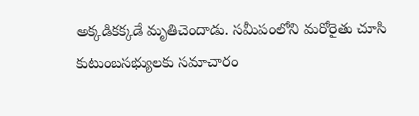అక్కడికక్కడే మృతిచెందాడు. సమీపంలోని మరోరైతు చూసి కుటుంబసభ్యులకు సమాచారం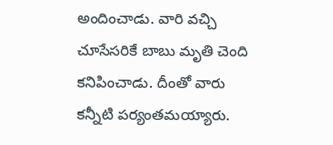అందించాడు. వారి వచ్చి చూసేసరికే బాబు మృతి చెంది కనిపించాడు. దీంతో వారు కన్నీటి పర్యంతమయ్యారు.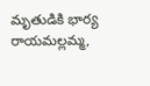మృతుడికి భార్య రాయమల్లమ్మ,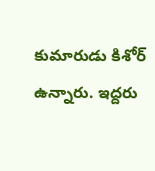కుమారుడు కిశోర్ ఉన్నారు. ఇద్దరు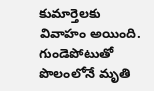కుమార్తెలకు వివాహం అయింది.
గుండెపోటుతో పొలంలోనే మృతి